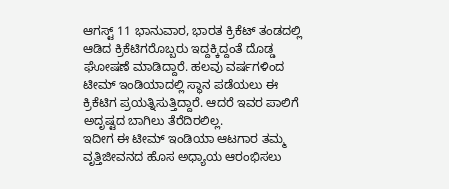ಆಗಸ್ಟ್ 11 ಭಾನುವಾರ, ಭಾರತ ಕ್ರಿಕೆಟ್ ತಂಡದಲ್ಲಿ ಆಡಿದ ಕ್ರಿಕೆಟಿಗರೊಬ್ಬರು ಇದ್ದಕ್ಕಿದ್ದಂತೆ ದೊಡ್ಡ ಘೋಷಣೆ ಮಾಡಿದ್ದಾರೆ. ಹಲವು ವರ್ಷಗಳಿಂದ ಟೀಮ್ ಇಂಡಿಯಾದಲ್ಲಿ ಸ್ಥಾನ ಪಡೆಯಲು ಈ ಕ್ರಿಕೆಟಿಗ ಪ್ರಯತ್ನಿಸುತ್ತಿದ್ದಾರೆ. ಆದರೆ ಇವರ ಪಾಲಿಗೆ ಅದೃಷ್ಟದ ಬಾಗಿಲು ತೆರೆದಿರಲಿಲ್ಲ.
ಇದೀಗ ಈ ಟೀಮ್ ಇಂಡಿಯಾ ಆಟಗಾರ ತಮ್ಮ ವೃತ್ತಿಜೀವನದ ಹೊಸ ಅಧ್ಯಾಯ ಆರಂಭಿಸಲು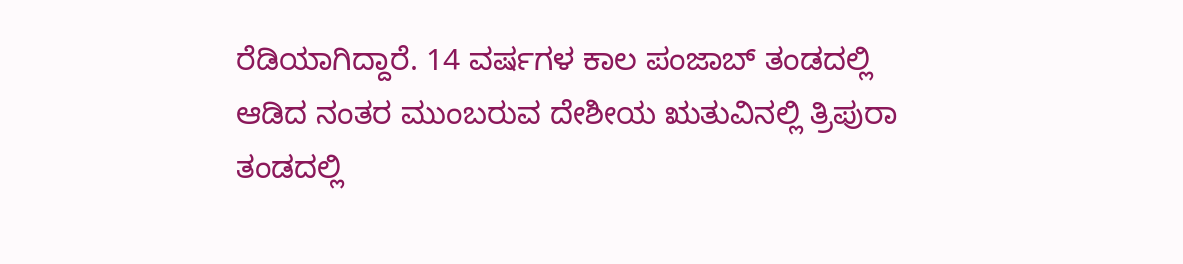ರೆಡಿಯಾಗಿದ್ದಾರೆ. 14 ವರ್ಷಗಳ ಕಾಲ ಪಂಜಾಬ್ ತಂಡದಲ್ಲಿ ಆಡಿದ ನಂತರ ಮುಂಬರುವ ದೇಶೀಯ ಋತುವಿನಲ್ಲಿ ತ್ರಿಪುರಾ ತಂಡದಲ್ಲಿ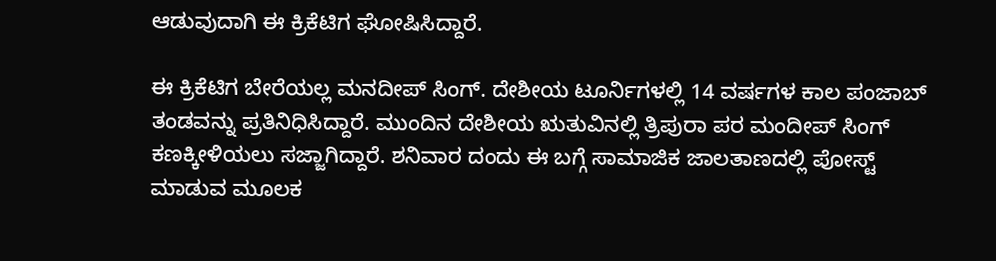ಆಡುವುದಾಗಿ ಈ ಕ್ರಿಕೆಟಿಗ ಘೋಷಿಸಿದ್ದಾರೆ.

ಈ ಕ್ರಿಕೆಟಿಗ ಬೇರೆಯಲ್ಲ ಮನದೀಪ್ ಸಿಂಗ್. ದೇಶೀಯ ಟೂರ್ನಿಗಳಲ್ಲಿ 14 ವರ್ಷಗಳ ಕಾಲ ಪಂಜಾಬ್ ತಂಡವನ್ನು ಪ್ರತಿನಿಧಿಸಿದ್ದಾರೆ. ಮುಂದಿನ ದೇಶೀಯ ಋತುವಿನಲ್ಲಿ ತ್ರಿಪುರಾ ಪರ ಮಂದೀಪ್ ಸಿಂಗ್ ಕಣಕ್ಕೀಳಿಯಲು ಸಜ್ಜಾಗಿದ್ದಾರೆ. ಶನಿವಾರ ದಂದು ಈ ಬಗ್ಗೆ ಸಾಮಾಜಿಕ ಜಾಲತಾಣದಲ್ಲಿ ಪೋಸ್ಟ್ ಮಾಡುವ ಮೂಲಕ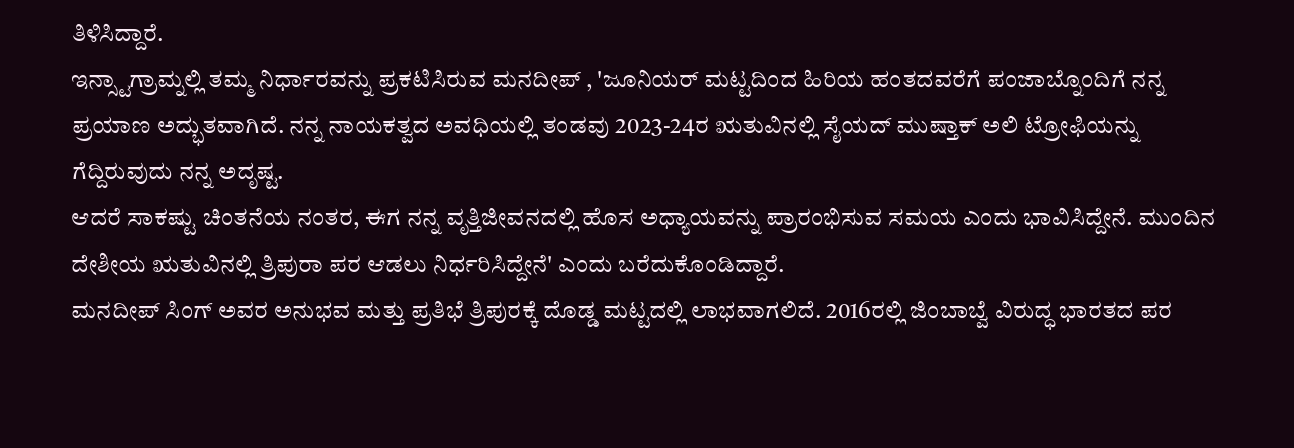ತಿಳಿಸಿದ್ದಾರೆ.
ಇನ್ಸ್ಟಾಗ್ರಾಮ್ನಲ್ಲಿ ತಮ್ಮ ನಿರ್ಧಾರವನ್ನು ಪ್ರಕಟಿಸಿರುವ ಮನದೀಪ್ , 'ಜೂನಿಯರ್ ಮಟ್ಟದಿಂದ ಹಿರಿಯ ಹಂತದವರೆಗೆ ಪಂಜಾಬ್ನೊಂದಿಗೆ ನನ್ನ ಪ್ರಯಾಣ ಅದ್ಭುತವಾಗಿದೆ. ನನ್ನ ನಾಯಕತ್ವದ ಅವಧಿಯಲ್ಲಿ ತಂಡವು 2023-24ರ ಋತುವಿನಲ್ಲಿ ಸೈಯದ್ ಮುಷ್ತಾಕ್ ಅಲಿ ಟ್ರೋಫಿಯನ್ನು ಗೆದ್ದಿರುವುದು ನನ್ನ ಅದೃಷ್ಟ.
ಆದರೆ ಸಾಕಷ್ಟು ಚಿಂತನೆಯ ನಂತರ, ಈಗ ನನ್ನ ವೃತ್ತಿಜೀವನದಲ್ಲಿ ಹೊಸ ಅಧ್ಯಾಯವನ್ನು ಪ್ರಾರಂಭಿಸುವ ಸಮಯ ಎಂದು ಭಾವಿಸಿದ್ದೇನೆ. ಮುಂದಿನ ದೇಶೀಯ ಋತುವಿನಲ್ಲಿ ತ್ರಿಪುರಾ ಪರ ಆಡಲು ನಿರ್ಧರಿಸಿದ್ದೇನೆ' ಎಂದು ಬರೆದುಕೊಂಡಿದ್ದಾರೆ.
ಮನದೀಪ್ ಸಿಂಗ್ ಅವರ ಅನುಭವ ಮತ್ತು ಪ್ರತಿಭೆ ತ್ರಿಪುರಕ್ಕೆ ದೊಡ್ಡ ಮಟ್ಟದಲ್ಲಿ ಲಾಭವಾಗಲಿದೆ. 2016ರಲ್ಲಿ ಜಿಂಬಾಬ್ವೆ ವಿರುದ್ಧ ಭಾರತದ ಪರ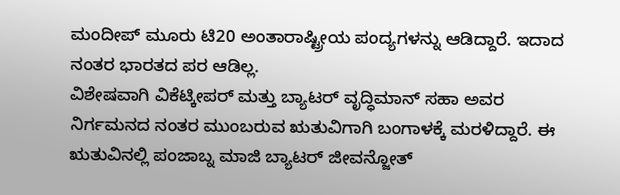ಮಂದೀಪ್ ಮೂರು ಟಿ20 ಅಂತಾರಾಷ್ಟ್ರೀಯ ಪಂದ್ಯಗಳನ್ನು ಆಡಿದ್ದಾರೆ. ಇದಾದ ನಂತರ ಭಾರತದ ಪರ ಆಡಿಲ್ಲ.
ವಿಶೇಷವಾಗಿ ವಿಕೆಟ್ಕೀಪರ್ ಮತ್ತು ಬ್ಯಾಟರ್ ವೃದ್ಧಿಮಾನ್ ಸಹಾ ಅವರ ನಿರ್ಗಮನದ ನಂತರ ಮುಂಬರುವ ಋತುವಿಗಾಗಿ ಬಂಗಾಳಕ್ಕೆ ಮರಳಿದ್ದಾರೆ. ಈ ಋತುವಿನಲ್ಲಿ ಪಂಜಾಬ್ನ ಮಾಜಿ ಬ್ಯಾಟರ್ ಜೀವನ್ಜೋತ್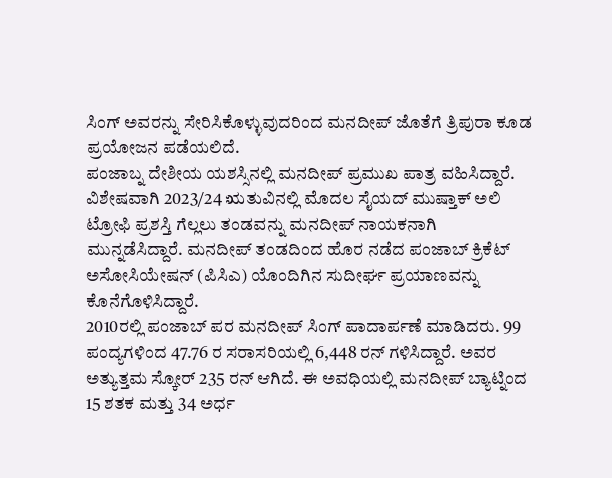ಸಿಂಗ್ ಅವರನ್ನು ಸೇರಿಸಿಕೊಳ್ಳುವುದರಿಂದ ಮನದೀಪ್ ಜೊತೆಗೆ ತ್ರಿಪುರಾ ಕೂಡ ಪ್ರಯೋಜನ ಪಡೆಯಲಿದೆ.
ಪಂಜಾಬ್ನ ದೇಶೀಯ ಯಶಸ್ಸಿನಲ್ಲಿ ಮನದೀಪ್ ಪ್ರಮುಖ ಪಾತ್ರ ವಹಿಸಿದ್ದಾರೆ. ವಿಶೇಷವಾಗಿ 2023/24 ಋತುವಿನಲ್ಲಿ ಮೊದಲ ಸೈಯದ್ ಮುಷ್ತಾಕ್ ಅಲಿ ಟ್ರೋಫಿ ಪ್ರಶಸ್ತಿ ಗೆಲ್ಲಲು ತಂಡವನ್ನು ಮನದೀಪ್ ನಾಯಕನಾಗಿ ಮುನ್ನಡೆಸಿದ್ದಾರೆ. ಮನದೀಪ್ ತಂಡದಿಂದ ಹೊರ ನಡೆದ ಪಂಜಾಬ್ ಕ್ರಿಕೆಟ್ ಅಸೋಸಿಯೇಷನ್ (ಪಿಸಿಎ) ಯೊಂದಿಗಿನ ಸುದೀರ್ಘ ಪ್ರಯಾಣವನ್ನು ಕೊನೆಗೊಳಿಸಿದ್ದಾರೆ.
2010ರಲ್ಲಿ ಪಂಜಾಬ್ ಪರ ಮನದೀಪ್ ಸಿಂಗ್ ಪಾದಾರ್ಪಣೆ ಮಾಡಿದರು. 99 ಪಂದ್ಯಗಳಿಂದ 47.76 ರ ಸರಾಸರಿಯಲ್ಲಿ 6,448 ರನ್ ಗಳಿಸಿದ್ದಾರೆ. ಅವರ ಅತ್ಯುತ್ತಮ ಸ್ಕೋರ್ 235 ರನ್ ಆಗಿದೆ. ಈ ಅವಧಿಯಲ್ಲಿ ಮನದೀಪ್ ಬ್ಯಾಟ್ನಿಂದ 15 ಶತಕ ಮತ್ತು 34 ಅರ್ಧ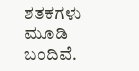ಶತಕಗಳು ಮೂಡಿ ಬಂದಿವೆ.